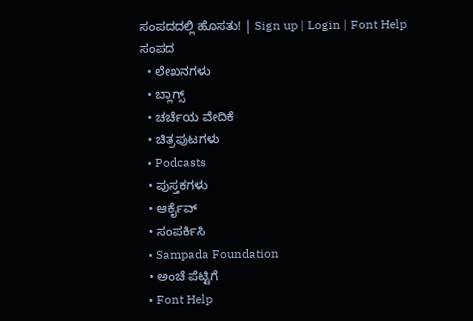ಸಂಪದದಲ್ಲಿ ಹೊಸತು! | Sign up | Login | Font Help
ಸಂಪದ
  • ಲೇಖನಗಳು
  • ಬ್ಲಾಗ್ಸ್
  • ಚರ್ಚೆಯ ವೇದಿಕೆ
  • ಚಿತ್ರಪುಟಗಳು
  • Podcasts
  • ಪುಸ್ತಕಗಳು
  • ಆರ್ಕೈವ್
  • ಸಂಪರ್ಕಿಸಿ
  • Sampada Foundation
  • ಅಂಚೆ ಪೆಟ್ಟಿಗೆ
  • Font Help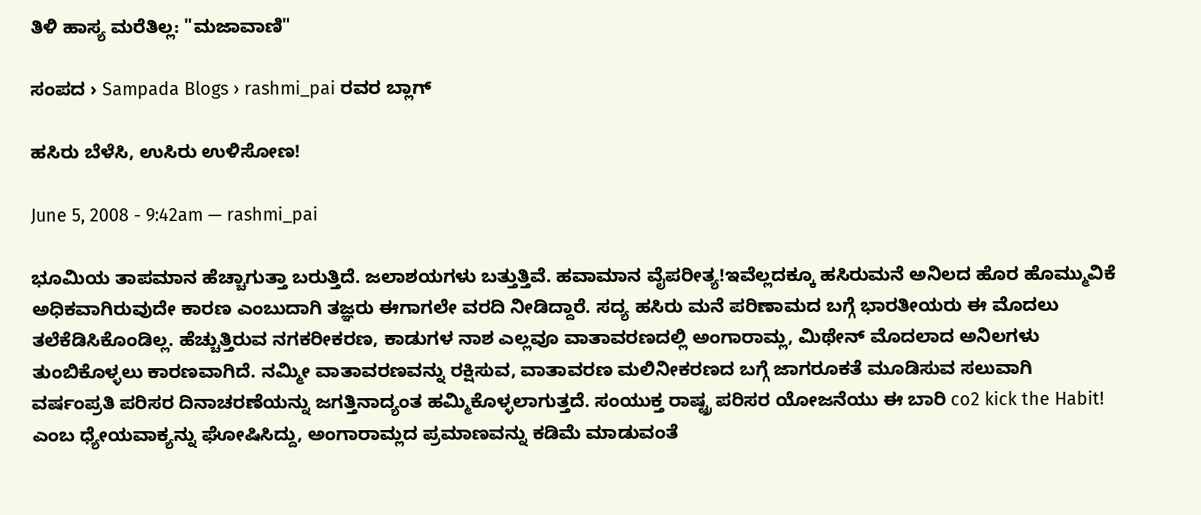ತಿಳಿ ಹಾಸ್ಯ ಮರೆತಿಲ್ಲ: "ಮಜಾವಾಣಿ"

ಸಂಪದ › Sampada Blogs › rashmi_pai ರವರ ಬ್ಲಾಗ್

ಹಸಿರು ಬೆಳೆಸಿ, ಉಸಿರು ಉಳಿಸೋಣ!

June 5, 2008 - 9:42am — rashmi_pai

ಭೂಮಿಯ ತಾಪಮಾನ ಹೆಚ್ಚಾಗುತ್ತಾ ಬರುತ್ತಿದೆ. ಜಲಾಶಯಗಳು ಬತ್ತುತ್ತಿವೆ. ಹವಾಮಾನ ವೈಪರೀತ್ಯ!ಇವೆಲ್ಲದಕ್ಕೂ ಹಸಿರುಮನೆ ಅನಿಲದ ಹೊರ ಹೊಮ್ಮುವಿಕೆ ಅಧಿಕವಾಗಿರುವುದೇ ಕಾರಣ ಎಂಬುದಾಗಿ ತಜ್ಞರು ಈಗಾಗಲೇ ವರದಿ ನೀಡಿದ್ದಾರೆ. ಸದ್ಯ ಹಸಿರು ಮನೆ ಪರಿಣಾಮದ ಬಗ್ಗೆ ಭಾರತೀಯರು ಈ ಮೊದಲು ತಲೆಕೆಡಿಸಿಕೊಂಡಿಲ್ಲ. ಹೆಚ್ಚುತ್ತಿರುವ ನಗಕರೀಕರಣ, ಕಾಡುಗಳ ನಾಶ ಎಲ್ಲವೂ ವಾತಾವರಣದಲ್ಲಿ ಅಂಗಾರಾಮ್ಲ, ಮಿಥೇನ್ ಮೊದಲಾದ ಅನಿಲಗಳು ತುಂಬಿಕೊಳ್ಳಲು ಕಾರಣವಾಗಿದೆ. ನಮ್ಮೀ ವಾತಾವರಣವನ್ನು ರಕ್ಷಿಸುವ, ವಾತಾವರಣ ಮಲಿನೀಕರಣದ ಬಗ್ಗೆ ಜಾಗರೂಕತೆ ಮೂಡಿಸುವ ಸಲುವಾಗಿ ವರ್ಷಂಪ್ರತಿ ಪರಿಸರ ದಿನಾಚರಣೆಯನ್ನು ಜಗತ್ತಿನಾದ್ಯಂತ ಹಮ್ಮಿಕೊಳ್ಳಲಾಗುತ್ತದೆ. ಸಂಯುಕ್ತ ರಾಷ್ಟ್ರ ಪರಿಸರ ಯೋಜನೆಯು ಈ ಬಾರಿ co2 kick the Habit! ಎಂಬ ಧ್ಯೇಯವಾಕ್ಯನ್ನು ಘೋಷಿಸಿದ್ದು, ಅಂಗಾರಾಮ್ಲದ ಪ್ರಮಾಣವನ್ನು ಕಡಿಮೆ ಮಾಡುವಂತೆ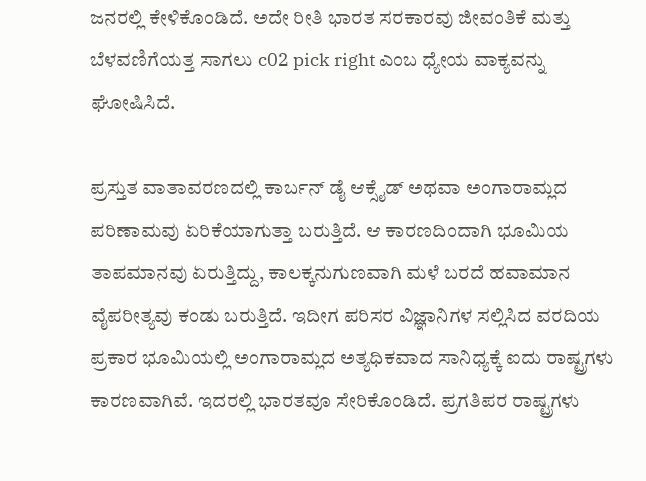ಜನರಲ್ಲಿ ಕೇಳಿಕೊಂಡಿದೆ. ಅದೇ ರೀತಿ ಭಾರತ ಸರಕಾರವು ಜೀವಂತಿಕೆ ಮತ್ತು ಬೆಳವಣಿಗೆಯತ್ತ ಸಾಗಲು c02 pick right ಎಂಬ ಧ್ಯೇಯ ವಾಕ್ಯವನ್ನು ಘೋಷಿಸಿದೆ.

ಪ್ರಸ್ತುತ ವಾತಾವರಣದಲ್ಲಿ ಕಾರ್ಬನ್ ಡೈ ಆಕ್ಸೈಡ್ ಅಥವಾ ಅಂಗಾರಾಮ್ಲದ ಪರಿಣಾಮವು ಏರಿಕೆಯಾಗುತ್ತಾ ಬರುತ್ತಿದೆ. ಆ ಕಾರಣದಿಂದಾಗಿ ಭೂಮಿಯ ತಾಪಮಾನವು ಏರುತ್ತಿದ್ದು, ಕಾಲಕ್ಕನುಗುಣವಾಗಿ ಮಳೆ ಬರದೆ ಹವಾಮಾನ ವೈಪರೀತ್ಯವು ಕಂಡು ಬರುತ್ತಿದೆ. ಇದೀಗ ಪರಿಸರ ವಿಜ್ಞಾನಿಗಳ ಸಲ್ಲಿಸಿದ ವರದಿಯ ಪ್ರಕಾರ ಭೂಮಿಯಲ್ಲಿ ಅಂಗಾರಾಮ್ಲದ ಅತ್ಯಧಿಕವಾದ ಸಾನಿಧ್ಯಕ್ಕೆ ಐದು ರಾಷ್ಟ್ರಗಳು ಕಾರಣವಾಗಿವೆ. ಇದರಲ್ಲಿ ಭಾರತವೂ ಸೇರಿಕೊಂಡಿದೆ. ಪ್ರಗತಿಪರ ರಾಷ್ಟ್ರಗಳು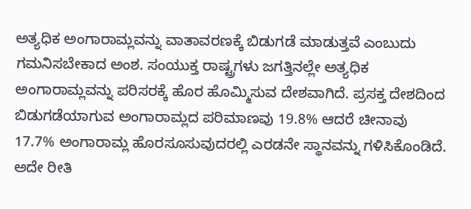ಅತ್ಯಧಿಕ ಅಂಗಾರಾಮ್ಲವನ್ನು ವಾತಾವರಣಕ್ಕೆ ಬಿಡುಗಡೆ ಮಾಡುತ್ತವೆ ಎಂಬುದು ಗಮನಿಸಬೇಕಾದ ಅಂಶ. ಸಂಯುಕ್ತ ರಾಷ್ಟ್ರಗಳು ಜಗತ್ತಿನಲ್ಲೇ ಅತ್ಯಧಿಕ ಅಂಗಾರಾಮ್ಲವನ್ನು ಪರಿಸರಕ್ಕೆ ಹೊರ ಹೊಮ್ಮಿಸುವ ದೇಶವಾಗಿದೆ. ಪ್ರಸಕ್ತ ದೇಶದಿಂದ ಬಿಡುಗಡೆಯಾಗುವ ಅಂಗಾರಾಮ್ಲದ ಪರಿಮಾಣವು 19.8% ಆದರೆ ಚೀನಾವು 17.7% ಅಂಗಾರಾಮ್ಲ ಹೊರಸೂಸುವುದರಲ್ಲಿ ಎರಡನೇ ಸ್ಥಾನವನ್ನು ಗಳಿಸಿಕೊಂಡಿದೆ. ಅದೇ ರೀತಿ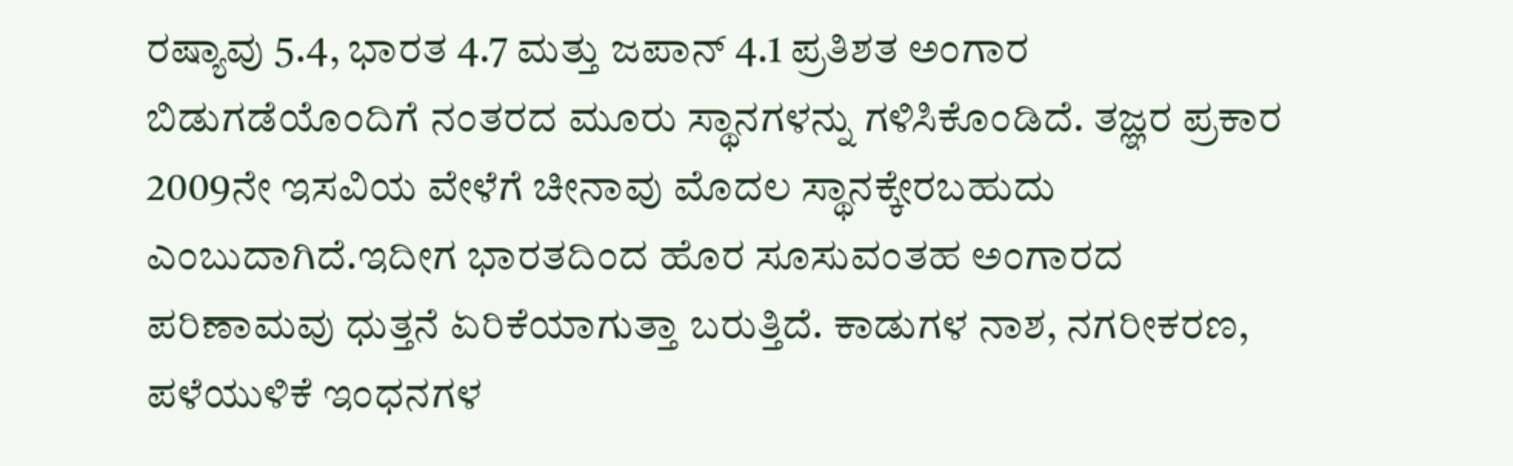ರಷ್ಯಾವು 5.4, ಭಾರತ 4.7 ಮತ್ತು ಜಪಾನ್ 4.1 ಪ್ರತಿಶತ ಅಂಗಾರ ಬಿಡುಗಡೆಯೊಂದಿಗೆ ನಂತರದ ಮೂರು ಸ್ಥಾನಗಳನ್ನು ಗಳಿಸಿಕೊಂಡಿದೆ. ತಜ್ಞರ ಪ್ರಕಾರ 2009ನೇ ಇಸವಿಯ ವೇಳೆಗೆ ಚೀನಾವು ಮೊದಲ ಸ್ಥಾನಕ್ಕೇರಬಹುದು ಎಂಬುದಾಗಿದೆ.ಇದೀಗ ಭಾರತದಿಂದ ಹೊರ ಸೂಸುವಂತಹ ಅಂಗಾರದ ಪರಿಣಾಮವು ಧುತ್ತನೆ ಏರಿಕೆಯಾಗುತ್ತಾ ಬರುತ್ತಿದೆ. ಕಾಡುಗಳ ನಾಶ, ನಗರೀಕರಣ, ಪಳೆಯುಳಿಕೆ ಇಂಧನಗಳ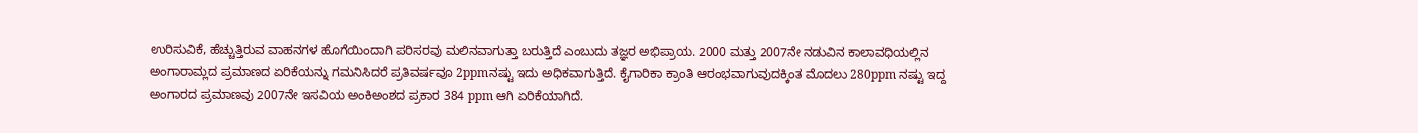ಉರಿಸುವಿಕೆ, ಹೆಚ್ಚುತ್ತಿರುವ ವಾಹನಗಳ ಹೊಗೆಯಿಂದಾಗಿ ಪರಿಸರವು ಮಲಿನವಾಗುತ್ತಾ ಬರುತ್ತಿದೆ ಎಂಬುದು ತಜ್ಞರ ಅಭಿಪ್ರಾಯ. 2000 ಮತ್ತು 2007ನೇ ನಡುವಿನ ಕಾಲಾವಧಿಯಲ್ಲಿನ ಅಂಗಾರಾಮ್ಲದ ಪ್ರಮಾಣದ ಏರಿಕೆಯನ್ನು ಗಮನಿಸಿದರೆ ಪ್ರತಿವರ್ಷವೂ 2ppmನಷ್ಟು ಇದು ಅಧಿಕವಾಗುತ್ತಿದೆ. ಕೈಗಾರಿಕಾ ಕ್ರಾಂತಿ ಆರಂಭವಾಗುವುದಕ್ಕಿಂತ ಮೊದಲು 280ppm ನಷ್ಟು ಇದ್ದ ಅಂಗಾರದ ಪ್ರಮಾಣವು 2007ನೇ ಇಸವಿಯ ಅಂಕಿಅಂಶದ ಪ್ರಕಾರ 384 ppm ಆಗಿ ಏರಿಕೆಯಾಗಿದೆ.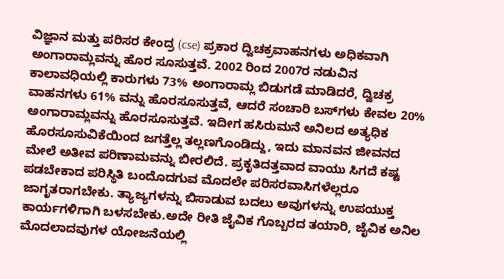ವಿಜ್ಞಾನ ಮತ್ತು ಪರಿಸರ ಕೇಂದ್ರ (cse) ಪ್ರಕಾರ ದ್ವಿಚಕ್ರವಾಹನಗಳು ಅಧಿಕವಾಗಿ ಅಂಗಾರಾಮ್ಲವನ್ನು ಹೊರ ಸೂಸುತ್ತವೆ. 2002 ರಿಂದ 2007ರ ನಡುವಿನ ಕಾಲಾವಧಿಯಲ್ಲಿ ಕಾರುಗಳು 73% ಅಂಗಾರಾಮ್ಲ ಬಿಡುಗಡೆ ಮಾಡಿದರೆ, ದ್ವಿಚಕ್ರ ವಾಹನಗಳು 61% ವನ್ನು ಹೊರಸೂಸುತ್ತವೆ, ಆದರೆ ಸಂಚಾರಿ ಬಸ್‌ಗಳು ಕೇವಲ 20% ಅಂಗಾರಾಮ್ಲವನ್ನು ಹೊರಸೂಸುತ್ತವೆ. ಇದೀಗ ಹಸಿರುಮನೆ ಅನಿಲದ ಅತ್ಯಧಿಕ ಹೊರಸೂಸುವಿಕೆಯಿಂದ ಜಗತ್ತೆಲ್ಲ ತಲ್ಲಣಗೊಂಡಿದ್ದು, ಇದು ಮಾನವನ ಜೀವನದ ಮೇಲೆ ಅತೀವ ಪರಿಣಾಮವನ್ನು ಬೀರಲಿದೆ. ಪ್ರಕೃತಿದತ್ತವಾದ ವಾಯು ಸಿಗದೆ ಕಷ್ಟ ಪಡಬೇಕಾದ ಪರಿಸ್ಥಿತಿ ಬಂದೊದಗುವ ಮೊದಲೇ ಪರಿಸರವಾಸಿಗಳೆಲ್ಲರೂ ಜಾಗೃತರಾಗಬೇಕು. ತ್ಯಾಜ್ಯಗಳನ್ನು ಬಿಸಾಡುವ ಬದಲು ಅವುಗಳನ್ನು ಉಪಯುಕ್ತ ಕಾರ್ಯಗಳಿಗಾಗಿ ಬಳಸಬೇಕು.ಅದೇ ರೀತಿ ಜೈವಿಕ ಗೊಬ್ಬರದ ತಯಾರಿ, ಜೈವಿಕ ಅನಿಲ ಮೊದಲಾದವುಗಳ ಯೋಜನೆಯಲ್ಲಿ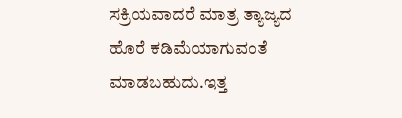ಸಕ್ರಿಯವಾದರೆ ಮಾತ್ರ ತ್ಯಾಜ್ಯದ ಹೊರೆ ಕಡಿಮೆಯಾಗುವಂತೆ ಮಾಡಬಹುದು.ಇತ್ತ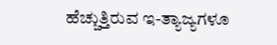ಹೆಚ್ಚುತ್ತಿರುವ ಇ-ತ್ಯಾಜ್ಯಗಳೂ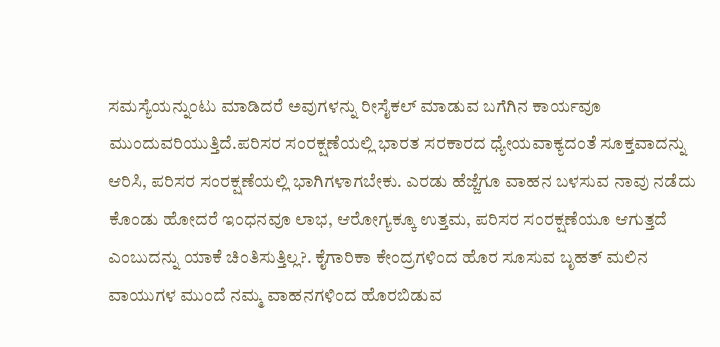ಸಮಸ್ಯೆಯನ್ನುಂಟು ಮಾಡಿದರೆ ಅವುಗಳನ್ನು ರೀಸೈಕಲ್ ಮಾಡುವ ಬಗೆಗಿನ ಕಾರ್ಯವೂ ಮುಂದುವರಿಯುತ್ತಿದೆ.ಪರಿಸರ ಸಂರಕ್ಷಣೆಯಲ್ಲಿ ಭಾರತ ಸರಕಾರದ ಧ್ಯೇಯವಾಕ್ಯದಂತೆ ಸೂಕ್ತವಾದನ್ನು ಆರಿಸಿ, ಪರಿಸರ ಸಂರಕ್ಷಣೆಯಲ್ಲಿ ಭಾಗಿಗಳಾಗಬೇಕು. ಎರಡು ಹೆಜ್ಜೆಗೂ ವಾಹನ ಬಳಸುವ ನಾವು ನಡೆದು ಕೊಂಡು ಹೋದರೆ ಇಂಧನವೂ ಲಾಭ, ಆರೋಗ್ಯಕ್ಕೂ ಉತ್ತಮ, ಪರಿಸರ ಸಂರಕ್ಷಣೆಯೂ ಆಗುತ್ತದೆ ಎಂಬುದನ್ನು ಯಾಕೆ ಚಿಂತಿಸುತ್ತಿಲ್ಲ?. ಕೈಗಾರಿಕಾ ಕೇಂದ್ರಗಳಿಂದ ಹೊರ ಸೂಸುವ ಬೃಹತ್ ಮಲಿನ ವಾಯುಗಳ ಮುಂದೆ ನಮ್ಮ ವಾಹನಗಳಿಂದ ಹೊರಬಿಡುವ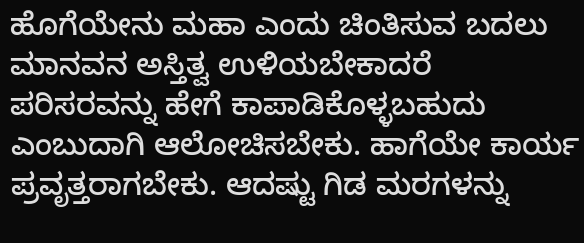ಹೊಗೆಯೇನು ಮಹಾ ಎಂದು ಚಿಂತಿಸುವ ಬದಲು ಮಾನವನ ಅಸ್ತಿತ್ವ ಉಳಿಯಬೇಕಾದರೆ ಪರಿಸರವನ್ನು ಹೇಗೆ ಕಾಪಾಡಿಕೊಳ್ಳಬಹುದು ಎಂಬುದಾಗಿ ಆಲೋಚಿಸಬೇಕು. ಹಾಗೆಯೇ ಕಾರ್ಯ ಪ್ರವೃತ್ತರಾಗಬೇಕು. ಆದಷ್ಟು ಗಿಡ ಮರಗಳನ್ನು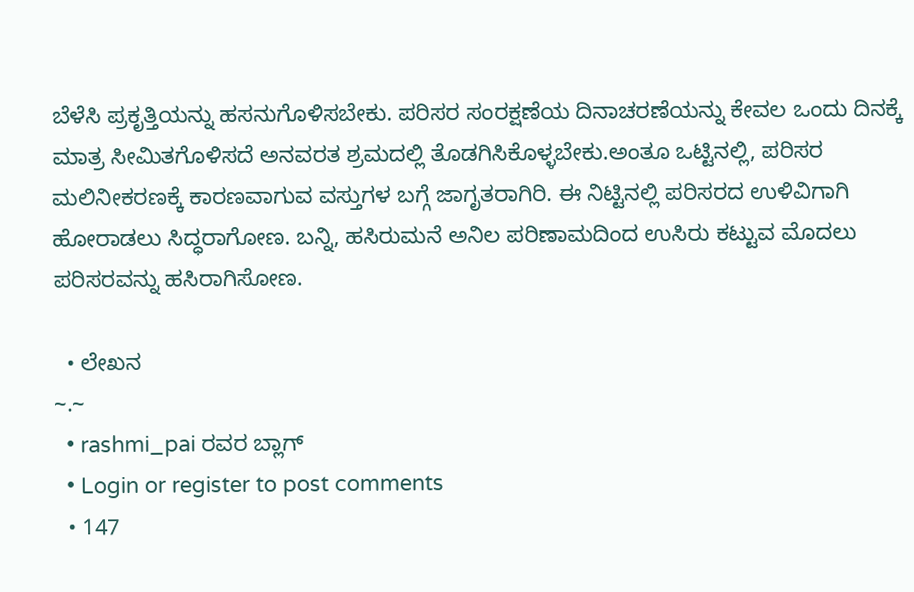ಬೆಳೆಸಿ ಪ್ರಕೃತ್ತಿಯನ್ನು ಹಸನುಗೊಳಿಸಬೇಕು. ಪರಿಸರ ಸಂರಕ್ಷಣೆಯ ದಿನಾಚರಣೆಯನ್ನು ಕೇವಲ ಒಂದು ದಿನಕ್ಕೆ ಮಾತ್ರ ಸೀಮಿತಗೊಳಿಸದೆ ಅನವರತ ಶ್ರಮದಲ್ಲಿ ತೊಡಗಿಸಿಕೊಳ್ಳಬೇಕು.ಅಂತೂ ಒಟ್ಟಿನಲ್ಲಿ, ಪರಿಸರ ಮಲಿನೀಕರಣಕ್ಕೆ ಕಾರಣವಾಗುವ ವಸ್ತುಗಳ ಬಗ್ಗೆ ಜಾಗೃತರಾಗಿರಿ. ಈ ನಿಟ್ಟಿನಲ್ಲಿ ಪರಿಸರದ ಉಳಿವಿಗಾಗಿ ಹೋರಾಡಲು ಸಿದ್ಧರಾಗೋಣ. ಬನ್ನಿ, ಹಸಿರುಮನೆ ಅನಿಲ ಪರಿಣಾಮದಿಂದ ಉಸಿರು ಕಟ್ಟುವ ಮೊದಲು ಪರಿಸರವನ್ನು ಹಸಿರಾಗಿಸೋಣ.

  • ಲೇಖನ
~.~
  • rashmi_pai ರವರ ಬ್ಲಾಗ್
  • Login or register to post comments
  • 147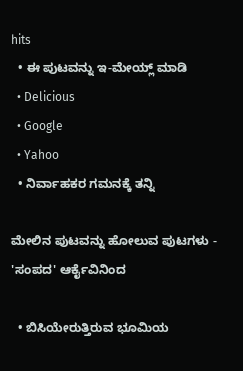hits
  • ಈ ಪುಟವನ್ನು ಇ-ಮೇಯ್ಲ್ ಮಾಡಿ
  • Delicious
  • Google
  • Yahoo
  • ನಿರ್ವಾಹಕರ ಗಮನಕ್ಕೆ ತನ್ನಿ

ಮೇಲಿನ ಪುಟವನ್ನು ಹೋಲುವ ಪುಟಗಳು - 'ಸಂಪದ' ಆರ್ಕೈವಿನಿಂದ

  • ಬಿಸಿಯೇರುತ್ತಿರುವ ಭೂಮಿಯ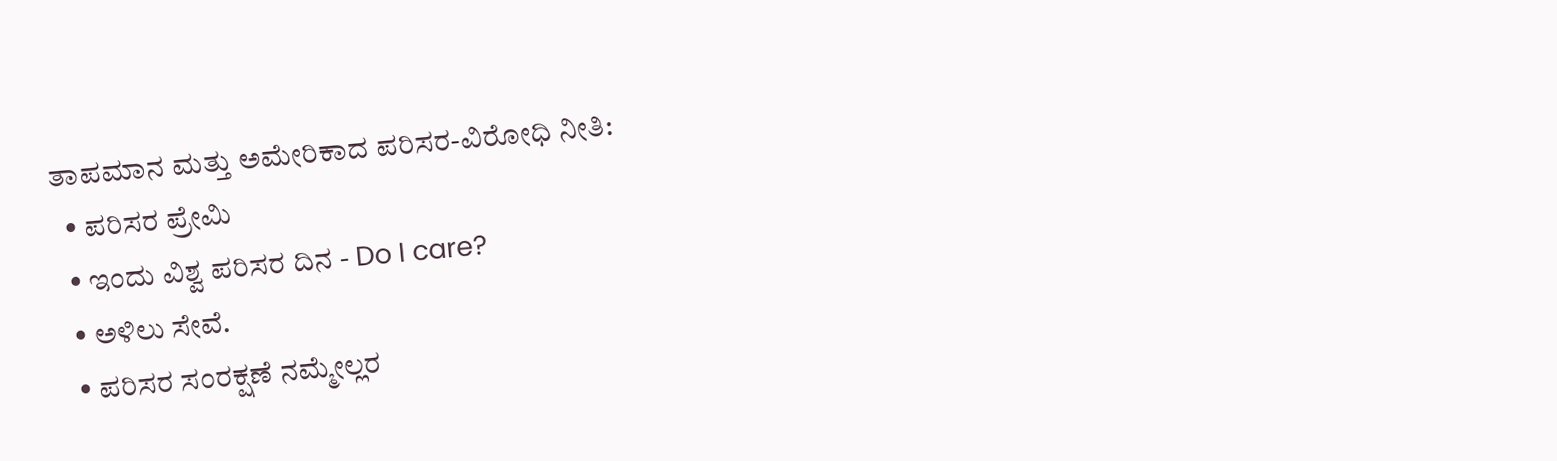ತಾಪಮಾನ ಮತ್ತು ಅಮೇರಿಕಾದ ಪರಿಸರ-ವಿರೋಧಿ ನೀತಿ:
  • ಪರಿಸರ ಪ್ರೇಮಿ
  • ಇಂದು ವಿಶ್ವ ಪರಿಸರ ದಿನ - Do I care?
  • ಅಳಿಲು ಸೇವೆ.
  • ಪರಿಸರ ಸಂರಕ್ಷಣೆ ನಮ್ಮೇಲ್ಲರ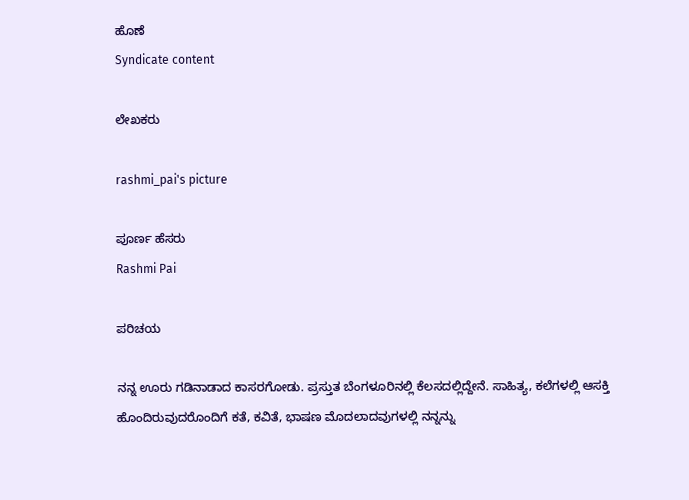ಹೊಣೆ
Syndicate content

ಲೇಖಕರು

rashmi_pai's picture

ಪೂರ್ಣ ಹೆಸರು
Rashmi Pai

ಪರಿಚಯ

ನನ್ನ ಊರು ಗಡಿನಾಡಾದ ಕಾಸರಗೋಡು. ಪ್ರಸ್ತುತ ಬೆಂಗಳೂರಿನಲ್ಲಿ ಕೆಲಸದಲ್ಲಿದ್ದೇನೆ. ಸಾಹಿತ್ಯ, ಕಲೆಗಳಲ್ಲಿ ಆಸಕ್ತಿ ಹೊಂದಿರುವುದರೊಂದಿಗೆ ಕತೆ, ಕವಿತೆ, ಭಾಷಣ ಮೊದಲಾದವುಗಳಲ್ಲಿ ನನ್ನನ್ನು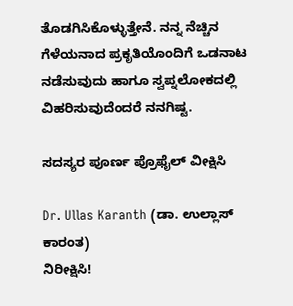ತೊಡಗಿಸಿಕೊಳ್ಳುತ್ತೇನೆ. ನನ್ನ ನೆಚ್ಚಿನ ಗೆಳೆಯನಾದ ಪ್ರಕೃತಿಯೊಂದಿಗೆ ಒಡನಾಟ ನಡೆಸುವುದು ಹಾಗೂ ಸ್ವಪ್ನಲೋಕದಲ್ಲಿ ವಿಹರಿಸುವುದೆಂದರೆ ನನಗಿಷ್ಟ.

ಸದಸ್ಯರ ಪೂರ್ಣ ಪ್ರೊಫೈಲ್ ವೀಕ್ಷಿಸಿ

Dr. Ullas Karanth (ಡಾ. ಉಲ್ಲಾಸ್ ಕಾರಂತ)
ನಿರೀಕ್ಷಿಸಿ!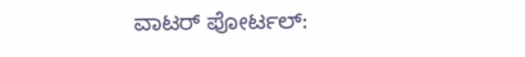ವಾಟರ್ ಪೋರ್ಟಲ್: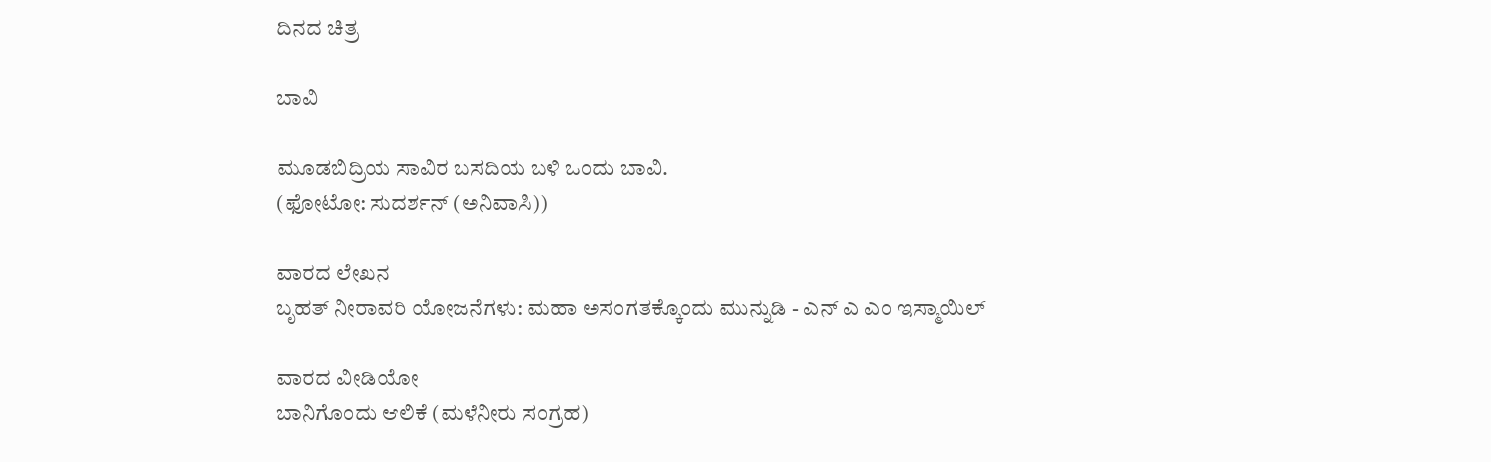ದಿನದ ಚಿತ್ರ

ಬಾವಿ

ಮೂಡಬಿದ್ರಿಯ ಸಾವಿರ ಬಸದಿಯ ಬಳಿ ಒಂದು ಬಾವಿ.
(ಫೋಟೋ: ಸುದರ್ಶನ್ (ಅನಿವಾಸಿ))

ವಾರದ ಲೇಖನ
ಬೃಹತ್ ನೀರಾವರಿ ಯೋಜನೆಗಳು: ಮಹಾ ಅಸಂಗತಕ್ಕೊಂದು ಮುನ್ನುಡಿ - ಎನ್ ಎ ಎಂ ಇಸ್ಮಾಯಿಲ್

ವಾರದ ವೀಡಿಯೋ
ಬಾನಿಗೊಂದು ಆಲಿಕೆ (ಮಳೆನೀರು ಸಂಗ್ರಹ)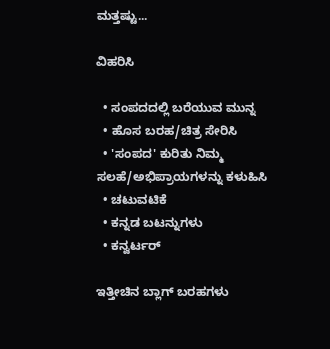ಮತ್ತಷ್ಟು...

ವಿಹರಿಸಿ

  • ಸಂಪದದಲ್ಲಿ ಬರೆಯುವ ಮುನ್ನ
  • ಹೊಸ ಬರಹ/ಚಿತ್ರ ಸೇರಿಸಿ
  • 'ಸಂಪದ' ಕುರಿತು ನಿಮ್ಮ ಸಲಹೆ/ಅಭಿಪ್ರಾಯಗಳನ್ನು ಕಳುಹಿಸಿ
  • ಚಟುವಟಿಕೆ
  • ಕನ್ನಡ ಬಟನ್ನುಗಳು
  • ಕನ್ವರ್ಟರ್

ಇತ್ತೀಚಿನ ಬ್ಲಾಗ್ ಬರಹಗಳು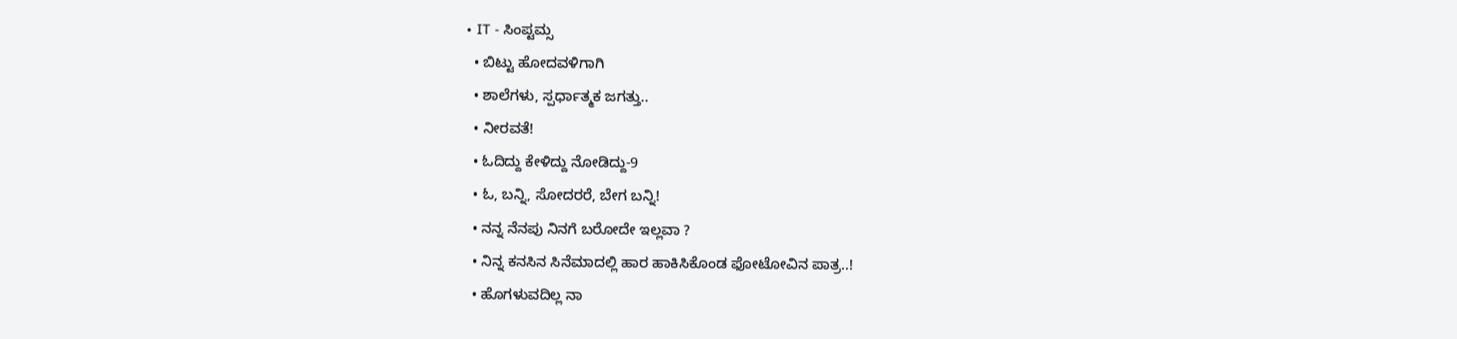• IT - ಸಿಂಪ್ಟಮ್ಸ
  • ಬಿಟ್ಟು ಹೋದವಳಿಗಾಗಿ
  • ಶಾಲೆಗಳು, ಸ್ಪರ್ಧಾತ್ಮಕ ಜಗತ್ತು..
  • ನೀರವತೆ!
  • ಓದಿದ್ದು ಕೇಳಿದ್ದು ನೋಡಿದ್ದು-9
  • ಓ, ಬನ್ನಿ, ಸೋದರರೆ, ಬೇಗ ಬನ್ನಿ!
  • ನನ್ನ ನೆನಪು ನಿನಗೆ ಬರೋದೇ ಇಲ್ಲವಾ ?
  • ನಿನ್ನ ಕನಸಿನ ಸಿನೆಮಾದಲ್ಲಿ ಹಾರ ಹಾಕಿಸಿಕೊಂಡ ಫೋಟೋವಿನ ಪಾತ್ರ..!
  • ಹೊಗಳುವದಿಲ್ಲ ನಾ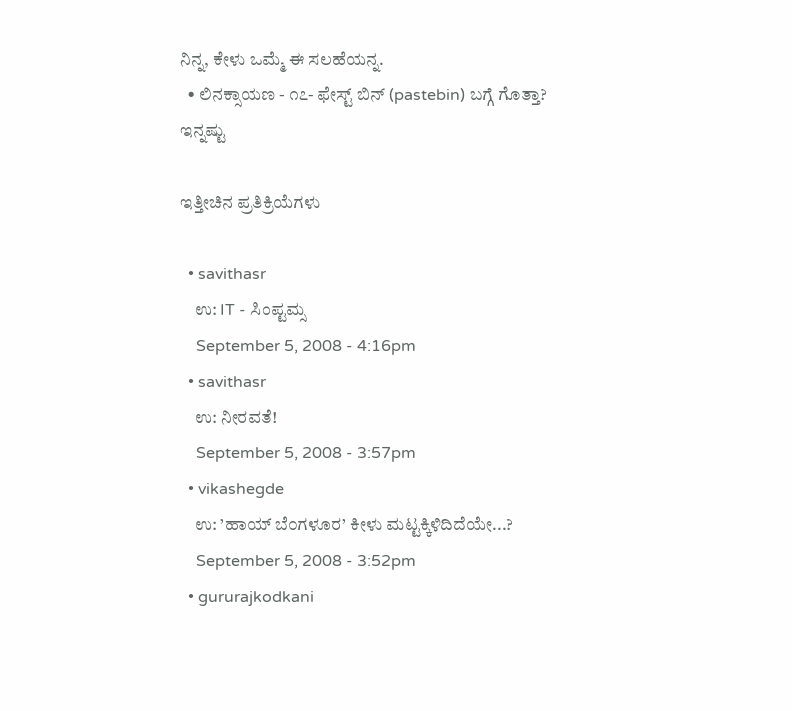ನಿನ್ನ, ಕೇಳು ಒಮ್ಮೆ ಈ ಸಲಹೆಯನ್ನ.
  • ಲಿನಕ್ಸಾಯಣ - ೧೭- ಫೇಸ್ಟ್ ಬಿನ್ (pastebin) ಬಗ್ಗೆ ಗೊತ್ತಾ?
ಇನ್ನಷ್ಟು

ಇತ್ತೀಚಿನ ಪ್ರತಿಕ್ರಿಯೆಗಳು

  • savithasr
    ಉ: IT - ಸಿಂಪ್ಟಮ್ಸ
    September 5, 2008 - 4:16pm
  • savithasr
    ಉ: ನೀರವತೆ!
    September 5, 2008 - 3:57pm
  • vikashegde
    ಉ: ’ಹಾಯ್ ಬೆ೦ಗಳೂರ’ ಕೀಳು ಮಟ್ಟಕ್ಕಿಳಿದಿದೆಯೇ...?
    September 5, 2008 - 3:52pm
  • gururajkodkani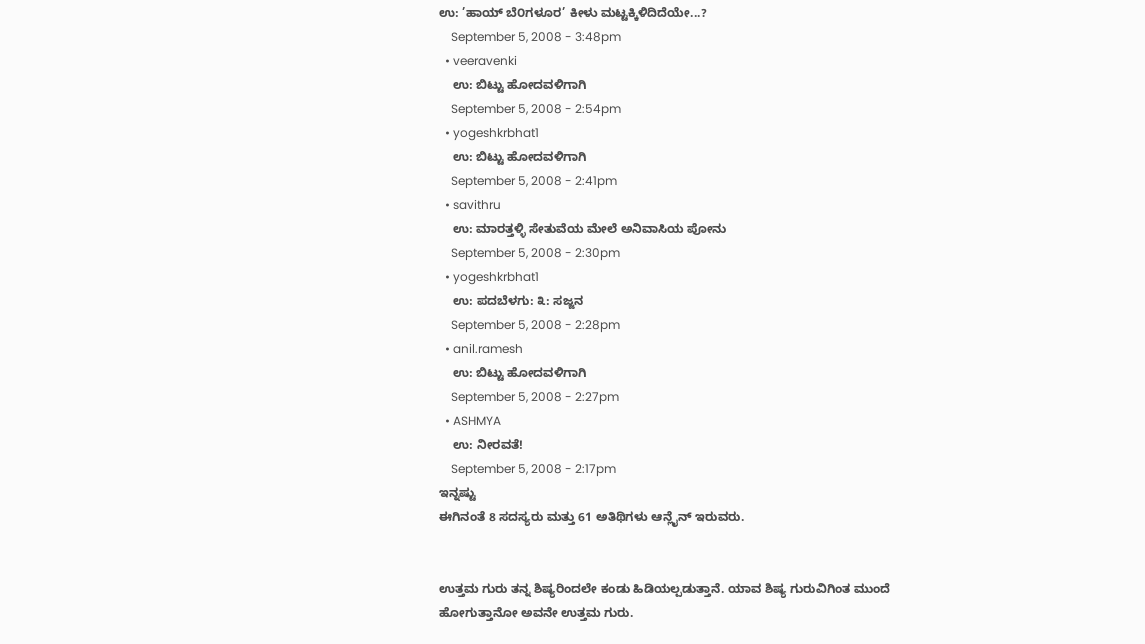ಉ: ’ಹಾಯ್ ಬೆ೦ಗಳೂರ’ ಕೀಳು ಮಟ್ಟಕ್ಕಿಳಿದಿದೆಯೇ...?
    September 5, 2008 - 3:48pm
  • veeravenki
    ಉ: ಬಿಟ್ಟು ಹೋದವಳಿಗಾಗಿ
    September 5, 2008 - 2:54pm
  • yogeshkrbhat1
    ಉ: ಬಿಟ್ಟು ಹೋದವಳಿಗಾಗಿ
    September 5, 2008 - 2:41pm
  • savithru
    ಉ: ಮಾರತ್ತಳ್ಳಿ ಸೇತುವೆಯ ಮೇಲೆ ಅನಿವಾಸಿಯ ಪೋನು
    September 5, 2008 - 2:30pm
  • yogeshkrbhat1
    ಉ: ಪದಬೆಳಗು: ೩: ಸಜ್ಜನ
    September 5, 2008 - 2:28pm
  • anil.ramesh
    ಉ: ಬಿಟ್ಟು ಹೋದವಳಿಗಾಗಿ
    September 5, 2008 - 2:27pm
  • ASHMYA
    ಉ: ನೀರವತೆ!
    September 5, 2008 - 2:17pm
ಇನ್ನಷ್ಟು
ಈಗಿನಂತೆ 8 ಸದಸ್ಯರು ಮತ್ತು 61 ಅತಿಥಿಗಳು ಆನ್ಲೈನ್ ಇರುವರು.


ಉತ್ತಮ ಗುರು ತನ್ನ ಶಿಷ್ಯರಿಂದಲೇ ಕಂಡು ಹಿಡಿಯಲ್ಪಡುತ್ತಾನೆ. ಯಾವ ಶಿಷ್ಯ ಗುರುವಿಗಿಂತ ಮುಂದೆ ಹೋಗುತ್ತಾನೋ ಅವನೇ ಉತ್ತಮ ಗುರು.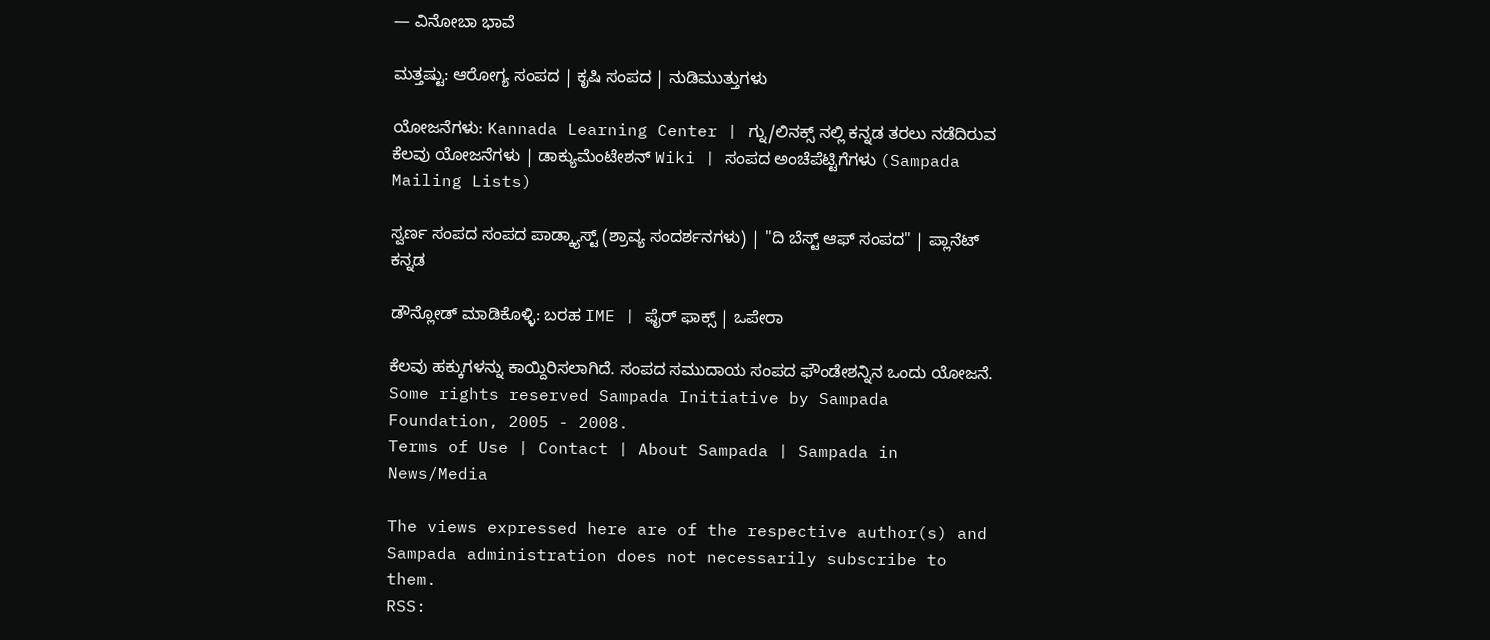— ವಿನೋಬಾ ಭಾವೆ

ಮತ್ತಷ್ಟು: ಆರೋಗ್ಯ ಸಂಪದ | ಕೃಷಿ ಸಂಪದ | ನುಡಿಮುತ್ತುಗಳು

ಯೋಜನೆಗಳು: Kannada Learning Center | ಗ್ನು/ಲಿನಕ್ಸ್ ನಲ್ಲಿ ಕನ್ನಡ ತರಲು ನಡೆದಿರುವ ಕೆಲವು ಯೋಜನೆಗಳು | ಡಾಕ್ಯುಮೆಂಟೇಶನ್ Wiki | ಸಂಪದ ಅಂಚೆಪೆಟ್ಟಿಗೆಗಳು (Sampada Mailing Lists)

ಸ್ವರ್ಣ ಸಂಪದ ಸಂಪದ ಪಾಡ್ಕ್ಯಾಸ್ಟ್ (ಶ್ರಾವ್ಯ ಸಂದರ್ಶನಗಳು) | "ದಿ ಬೆಸ್ಟ್ ಆಫ್ ಸಂಪದ" | ಪ್ಲಾನೆಟ್ ಕನ್ನಡ

ಡೌನ್ಲೋಡ್ ಮಾಡಿಕೊಳ್ಳಿ: ಬರಹ IME | ಫೈರ್ ಫಾಕ್ಸ್ | ಒಪೇರಾ

ಕೆಲವು ಹಕ್ಕುಗಳನ್ನು ಕಾಯ್ದಿರಿಸಲಾಗಿದೆ. ಸಂಪದ ಸಮುದಾಯ ಸಂಪದ ಫೌಂಡೇಶನ್ನಿನ ಒಂದು ಯೋಜನೆ.
Some rights reserved Sampada Initiative by Sampada Foundation, 2005 - 2008.
Terms of Use | Contact | About Sampada | Sampada in News/Media

The views expressed here are of the respective author(s) and Sampada administration does not necessarily subscribe to them.
RSS: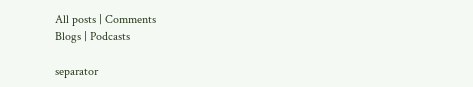All posts | Comments
Blogs | Podcasts

separator